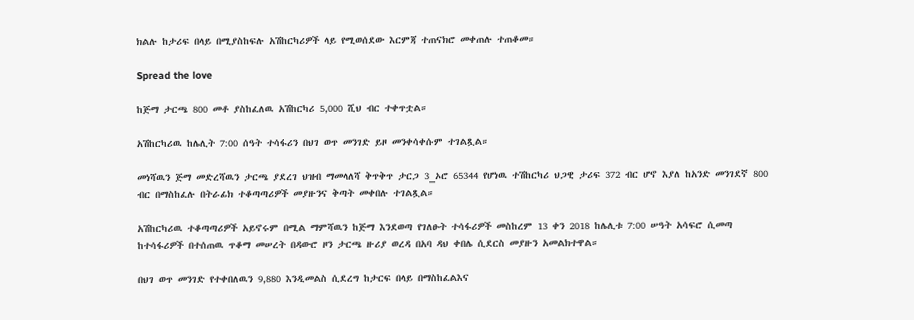ክልሉ ከታሪፍ በላይ በሚያስከፍሉ አሽከርካሪዎች ላይ የሚወሰደው እርምጃ ተጠናክሮ መቀጠሉ ተጠቆመ።

Spread the love

ከጅማ ታርጫ 800 መቶ ያስከፈለዉ አሽከርካሪ 5,000 ሺህ ብር ተቀጥቷል።

አሽከርካሪዉ ከሌሊት 7:00 ሰዓት ተሳፋሪን በህገ ወጥ መንገድ ይዞ መንቀሳቀሱም ተገልጿል።

መነሻዉን ጅማ መድረሻዉን ታርጫ ያደረገ ህዝብ ማመላለሻ ቅጥቅጥ ታርጋ 3_ኦሮ 65344 የሆነዉ ተሽከርካሪ ህጋዊ ታሪፍ 372 ብር ሆኖ እያለ ከአንድ መንገደኛ 800 ብር በማስከፈሉ በትራፊክ ተቆጣጣሪዎች መያዙንና ቅጣት መቀበሉ ተገልጿል።

አሽከርካሪዉ ተቆጣጣሪዎች አይኖሩም በሚል ማምሻዉን ከጅማ እንደወጣ የገለፁት ተሳፋሪዎች መስከረም 13 ቀን 2018 ከሌሊቱ 7:00 ሠዓት አሳፍሮ ሲመጣ ከተሳፋሪዎች በተሰጠዉ ጥቆማ መሠረት በዳውሮ ዞን ታርጫ ዙሪያ ወረዳ በአባ ዳህ ቀበሌ ሲደርስ መያዙን አመልክተዋል።

በህገ ወጥ መንገድ የተቀበለዉን 9,880 እንዲመልስ ሲደረግ ከታርፍ በላይ በማስከፈልእና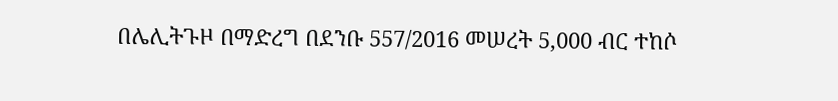በሌሊትጉዞ በማድረግ በደንቡ 557/2016 መሠረት 5,000 ብር ተከሶ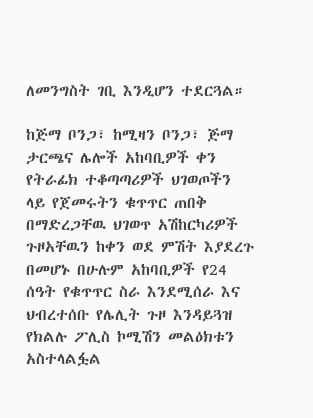ለመንግስት ገቢ እንዲሆን ተደርጓል።

ከጅማ ቦንጋ፣ ከሚዛን ቦንጋ፣ ጅማ ታርጫና ሌሎች አከባቢዎች ቀን የትራፊክ ተቆጣጣሪዎች ህገወጦችን ላይ የጀመሩትን ቁጥጥር ጠበቅ በማድረጋቸዉ ህገወጥ አሽከርካሪዎች ጉዞአቸዉን ከቀን ወደ ምሽት እያደረጉ በመሆኑ በሁሉም አከባቢዎች የ24 ሰዓት የቁጥጥር ስራ እንደሚሰራ እና ህብረተሰቡ የሌሊት ጉዞ እንዳይጓዝ የክልሉ ፖሊስ ኮሚሽን መልዕክቱን አስተላልፏል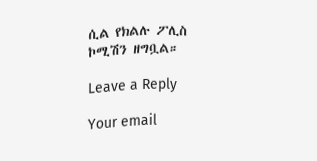ሲል የክልሉ ፖሊስ ኮሚሽን ዘግቧል።

Leave a Reply

Your email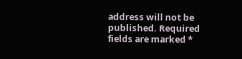address will not be published. Required fields are marked *